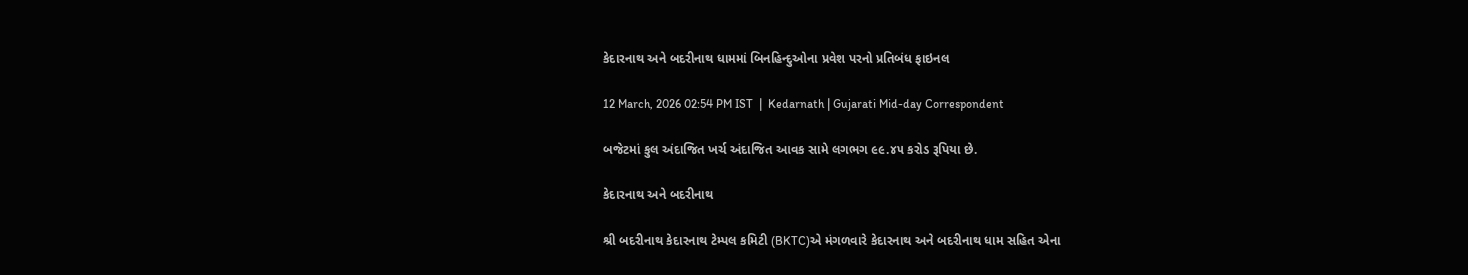કેદારનાથ અને બદરીનાથ ધામમાં બિનહિન્દુઓના પ્રવેશ પરનો પ્રતિબંધ ફાઇનલ

12 March, 2026 02:54 PM IST  |  Kedarnath | Gujarati Mid-day Correspondent

બજેટમાં કુલ અંદાજિત ખર્ચ અંદાજિત આવક સામે લગભગ ૯૯.૪૫ કરોડ રૂપિયા છે.

કેદારનાથ અને બદરીનાથ

શ્રી બદરીનાથ કેદારનાથ ટેમ્પલ કમિટી (BKTC)એ મંગળવારે કેદારનાથ અને બદરીનાથ ધામ સહિત એના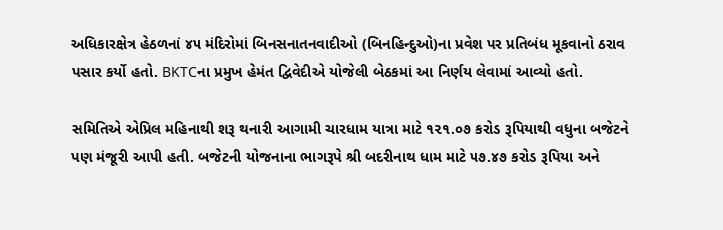અધિકારક્ષેત્ર હેઠળનાં ૪૫ મંદિરોમાં બિનસનાતનવાદીઓ (બિનહિન્દુઓ)ના પ્રવેશ પર પ્રતિબંધ મૂકવાનો ઠરાવ પસાર કર્યો હતો. BKTCના પ્રમુખ હેમંત દ્વિવેદીએ યોજેલી બેઠકમાં આ નિર્ણય લેવામાં આવ્યો હતો.

સમિતિએ એપ્રિલ મહિનાથી શરૂ થનારી આગામી ચારધામ યાત્રા માટે ૧૨૧.૦૭ કરોડ રૂપિયાથી વધુના બજેટને પણ મંજૂરી આપી હતી. બજેટની યોજનાના ભાગરૂપે શ્રી બદરીનાથ ધામ માટે ૫૭.૪૭ કરોડ રૂપિયા અને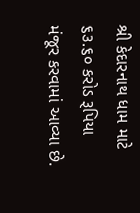શ્રી કેદારનાથ ધામ માટે ૬૩.૬૦ કરોડ રૂપિયા મંજૂર કરવામાં આવ્યા છે.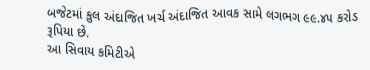બજેટમાં કુલ અંદાજિત ખર્ચ અંદાજિત આવક સામે લગભગ ૯૯.૪૫ કરોડ રૂપિયા છે.
આ સિવાય કમિટીએ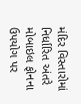મંદિર વિસ્તારોમાં નિર્ધારિત અંતરે મોબાઇલ ફોનના ઉપયોગ પર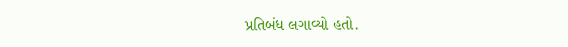પ્રતિબંધ લગાવ્યો હતો.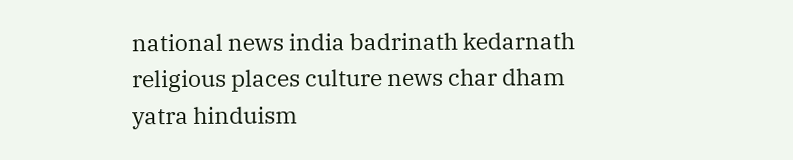national news india badrinath kedarnath religious places culture news char dham yatra hinduism